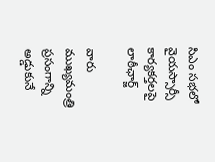సిఎం సభలో వైయస్సార్సీ కార్యకర్తలపై లాఠీఛార్జ్

వారు ముఖ్యమంత్రి ప్రసంగాన్ని అడ్డుకునే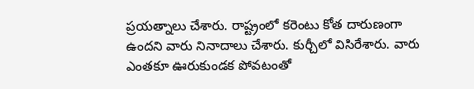ప్రయత్నాలు చేశారు. రాష్ట్రంలో కరెంటు కోత దారుణంగా ఉందని వారు నినాదాలు చేశారు. కుర్చీలో విసిరేశారు. వారు ఎంతకూ ఊరుకుండక పోవటంతో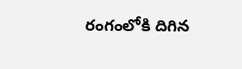రంగంలోకి దిగిన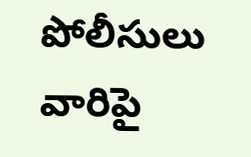పోలీసులు వారిపై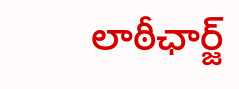లాఠీఛార్జ్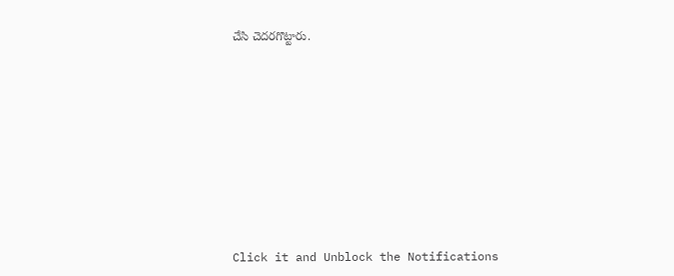చేసి చెదరగొట్టారు.












Click it and Unblock the Notifications